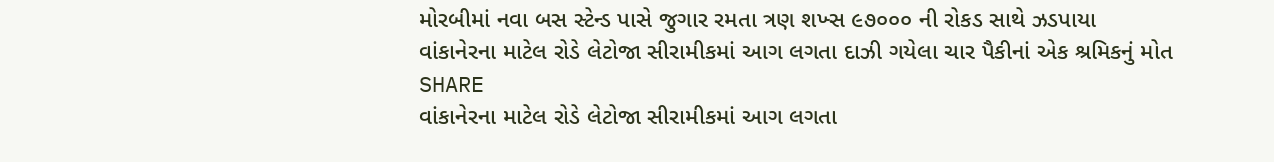મોરબીમાં નવા બસ સ્ટેન્ડ પાસે જુગાર રમતા ત્રણ શખ્સ ૯૭૦૦૦ ની રોકડ સાથે ઝડપાયા
વાંકાનેરના માટેલ રોડે લેટોજા સીરામીકમાં આગ લગતા દાઝી ગયેલા ચાર પૈકીનાં એક શ્રમિકનું મોત
SHARE
વાંકાનેરના માટેલ રોડે લેટોજા સીરામીકમાં આગ લગતા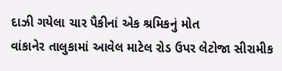દાઝી ગયેલા ચાર પૈકીનાં એક શ્રમિકનું મોત
વાંકાનેર તાલુકામાં આવેલ માટેલ રોડ ઉપર લેટોજા સીરામીક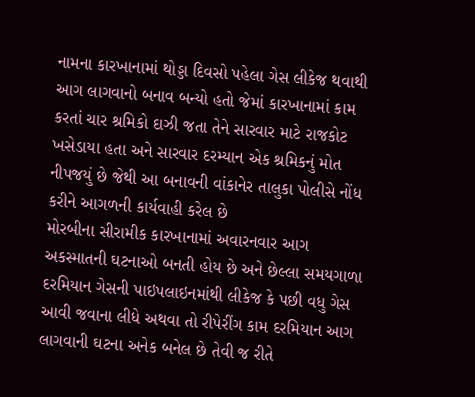નામના કારખાનામાં થોડ્ડા દિવસો પહેલા ગેસ લીકેજ થવાથી આગ લાગવાનો બનાવ બન્યો હતો જેમાં કારખાનામાં કામ કરતાં ચાર શ્રમિકો દાઝી જતા તેને સારવાર માટે રાજકોટ ખસેડાયા હતા અને સારવાર દરમ્યાન એક શ્રમિકનું મોત નીપજયું છે જેથી આ બનાવની વાંકાનેર તાલુકા પોલીસે નોંધ કરીને આગળની કાર્યવાહી કરેલ છે
મોરબીના સીરામીક કારખાનામાં અવારનવાર આગ અકસ્માતની ઘટનાઓ બનતી હોય છે અને છેલ્લા સમયગાળા દરમિયાન ગેસની પાઇપલાઇનમાંથી લીકેજ કે પછી વધુ ગેસ આવી જવાના લીધે અથવા તો રીપેરીંગ કામ દરમિયાન આગ લાગવાની ઘટના અનેક બનેલ છે તેવી જ રીતે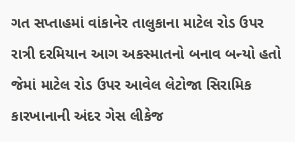ગત સપ્તાહમાં વાંકાનેર તાલુકાના માટેલ રોડ ઉપર રાત્રી દરમિયાન આગ અકસ્માતનો બનાવ બન્યો હતો જેમાં માટેલ રોડ ઉપર આવેલ લેટોજા સિરામિક કારખાનાની અંદર ગેસ લીકેજ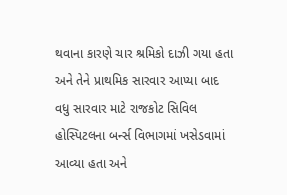થવાના કારણે ચાર શ્રમિકો દાઝી ગયા હતા અને તેને પ્રાથમિક સારવાર આપ્યા બાદ વધુ સારવાર માટે રાજકોટ સિવિલ હોસ્પિટલના બર્ન્સ વિભાગમાં ખસેડવામાં આવ્યા હતા અને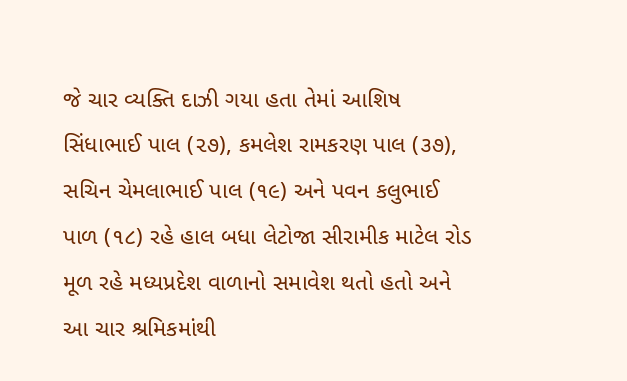જે ચાર વ્યક્તિ દાઝી ગયા હતા તેમાં આશિષ સિંધાભાઈ પાલ (૨૭), કમલેશ રામકરણ પાલ (૩૭), સચિન ચેમલાભાઈ પાલ (૧૯) અને પવન કલુભાઈ પાળ (૧૮) રહે હાલ બધા લેટોજા સીરામીક માટેલ રોડ મૂળ રહે મધ્યપ્રદેશ વાળાનો સમાવેશ થતો હતો અને આ ચાર શ્રમિકમાંથી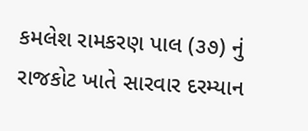કમલેશ રામકરણ પાલ (૩૭) નું રાજકોટ ખાતે સારવાર દરમ્યાન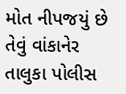મોત નીપજયું છે તેવું વાંકાનેર તાલુકા પોલીસ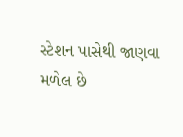સ્ટેશન પાસેથી જાણવા મળેલ છે